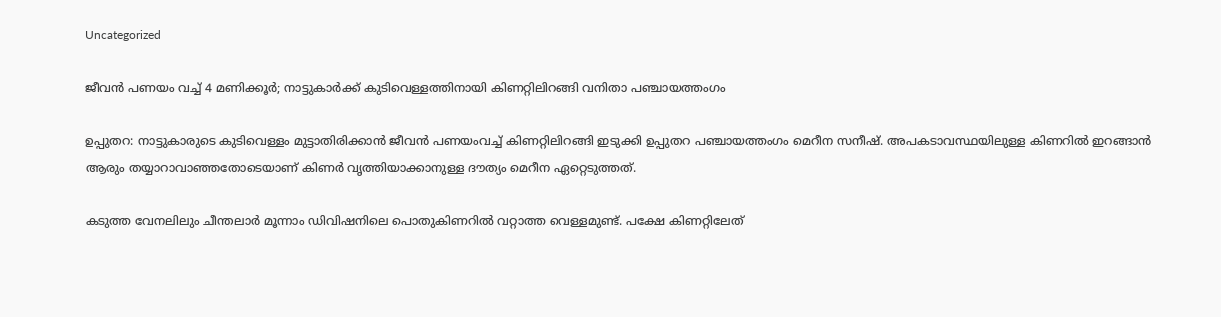Uncategorized

ജീവൻ പണയം വച്ച് 4 മണിക്കൂർ; നാട്ടുകാർക്ക് കുടിവെള്ളത്തിനായി കിണറ്റിലിറങ്ങി വനിതാ പഞ്ചായത്തംഗം

ഉപ്പുതറ: നാട്ടുകാരുടെ കുടിവെള്ളം മുട്ടാതിരിക്കാൻ ജീവൻ പണയംവച്ച് കിണറ്റിലിറങ്ങി ഇടുക്കി ഉപ്പുതറ പഞ്ചായത്തംഗം മെറീന സനീഷ്. അപകടാവസ്ഥയിലുള്ള കിണറിൽ ഇറങ്ങാൻ ആരും തയ്യാറാവാഞ്ഞതോടെയാണ് കിണർ വൃത്തിയാക്കാനുള്ള ദൗത്യം മെറീന ഏറ്റെടുത്തത്.

കടുത്ത വേനലിലും ചീന്തലാർ മൂന്നാം ഡിവിഷനിലെ പൊതുകിണറിൽ വറ്റാത്ത വെള്ളമുണ്ട്. പക്ഷേ കിണറ്റിലേത്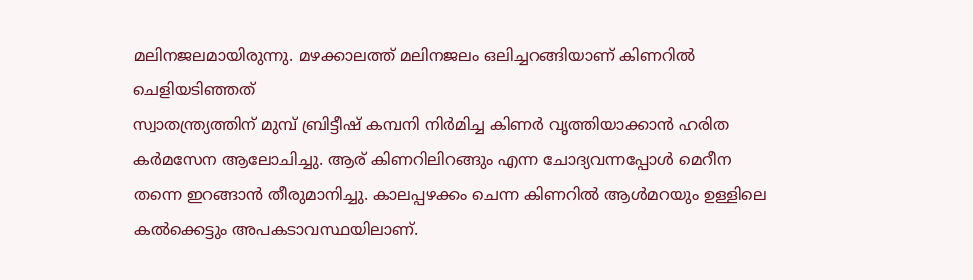മലിനജലമായിരുന്നു. മഴക്കാലത്ത് മലിനജലം ഒലിച്ചറങ്ങിയാണ് കിണറിൽ ചെളിയടിഞ്ഞത്
സ്വാതന്ത്ര്യത്തിന് മുമ്പ് ബ്രിട്ടീഷ് കമ്പനി നിർമിച്ച കിണർ വൃത്തിയാക്കാൻ ഹരിത കർമസേന ആലോചിച്ചു. ആര് കിണറിലിറങ്ങും എന്ന ചോദ്യവന്നപ്പോൾ മെറീന തന്നെ ഇറങ്ങാൻ തീരുമാനിച്ചു. കാലപ്പഴക്കം ചെന്ന കിണറിൽ ആൾമറയും ഉള്ളിലെ കൽക്കെട്ടും അപകടാവസ്ഥയിലാണ്.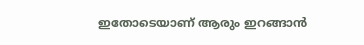ഇതോടെയാണ് ആരും ഇറങ്ങാൻ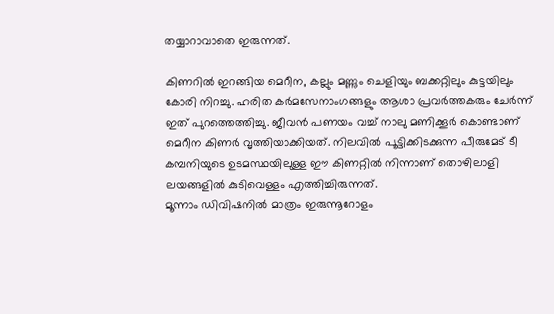തയ്യാറാവാതെ ഇരുന്നത്.

കിണറിൽ ഇറങ്ങിയ മെറീന, കല്ലും മണ്ണും ചെളിയും ബക്കറ്റിലും കുട്ടയിലും കോരി നിറച്ചു. ഹരിത കർമസേനാംഗങ്ങളും ആശാ പ്രവർത്തകരും ചേർന്ന് ഇത് പുറത്തെത്തിച്ചു. ജീവൻ പണയം വച്ച് നാലു മണിക്കൂർ കൊണ്ടാണ് മെറീന കിണർ വൃത്തിയാക്കിയത്. നിലവിൽ പൂട്ടിക്കിടക്കുന്ന പീരുമേട് ടീ കമ്പനിയുടെ ഉടമസ്ഥയിലുള്ള ഈ കിണറ്റിൽ നിന്നാണ് തൊഴിലാളി ലയങ്ങളിൽ കുടിവെള്ളം എത്തിച്ചിരുന്നത്.
മൂന്നാം ഡിവിഷനിൽ മാത്രം ഇരുന്നൂറോളം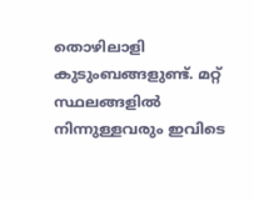തൊഴിലാളി കുടുംബങ്ങളുണ്ട്. മറ്റ് സ്ഥലങ്ങളിൽ നിന്നുള്ളവരും ഇവിടെ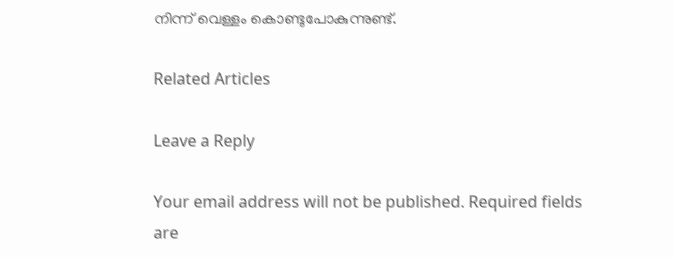നിന്ന് വെള്ളം കൊണ്ടുപോകുന്നുണ്ട്.

Related Articles

Leave a Reply

Your email address will not be published. Required fields are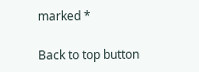marked *

Back to top button